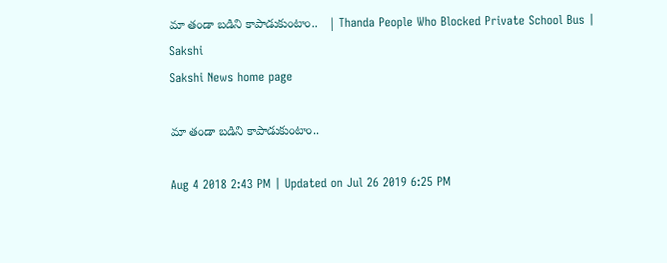మా తండా బడిని కాపాడుకుంటాం..   | Thanda People Who Blocked Private School Bus | Sakshi
Sakshi News home page

మా తండా బడిని కాపాడుకుంటాం..

Aug 4 2018 2:43 PM | Updated on Jul 26 2019 6:25 PM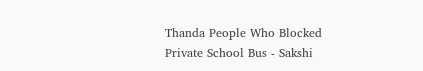Thanda People Who Blocked Private School Bus - Sakshi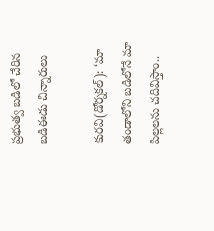ప్రభుత్వ బడిలో చేరిన బడిఈడు చిన్నారులు

కురవి(డోర్నకల్‌): ‘మా తండాలోని బడిలోనే మా పిల్లలను చదివిస్తాం..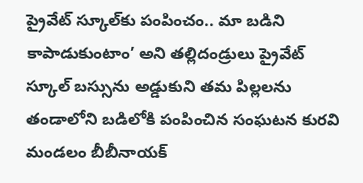ప్రైవేట్‌ స్కూల్‌కు పంపించం.. మా బడిని కాపాడుకుంటాం’ అని తల్లిదండ్రులు ప్రైవేట్‌ స్కూల్‌ బస్సును అడ్డుకుని తమ పిల్లలను తండాలోని బడిలోకి పంపించిన సంఘటన కురవి మండలం బీబీనాయక్‌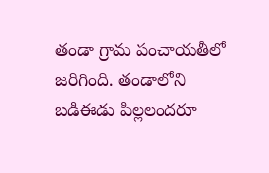తండా గ్రామ పంచాయతీలో జరిగింది. తండాలోని బడిఈడు పిల్లలందరూ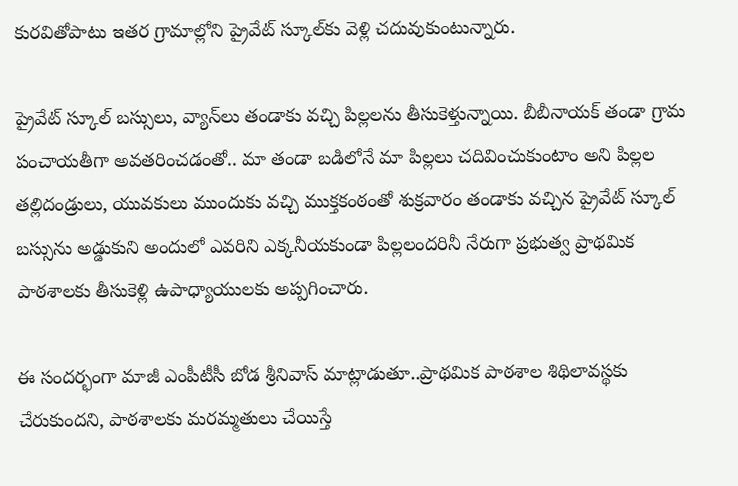కురవితోపాటు ఇతర గ్రామాల్లోని ప్రైవేట్‌ స్కూల్‌కు వెళ్లి చదువుకుంటున్నారు.

ప్రైవేట్‌ స్కూల్‌ బస్సులు, వ్యాన్‌లు తండాకు వచ్చి పిల్లలను తీసుకెళ్తున్నాయి. బీబీనాయక్‌ తండా గ్రామ పంచాయతీగా అవతరించడంతో.. మా తండా బడిలోనే మా పిల్లలు చదివించుకుంటాం అని పిల్లల తల్లిదండ్రులు, యువకులు ముందుకు వచ్చి ముక్తకంఠంతో శుక్రవారం తండాకు వచ్చిన ప్రైవేట్‌ స్కూల్‌ బస్సును అడ్డుకుని అందులో ఎవరిని ఎక్కనీయకుండా పిల్లలందరినీ నేరుగా ప్రభుత్వ ప్రాథమిక పాఠశాలకు తీసుకెళ్లి ఉపాధ్యాయులకు అప్పగించారు.

ఈ సందర్భంగా మాజీ ఎంపీటీసీ బోడ శ్రీనివాస్‌ మాట్లాడుతూ..ప్రాథమిక పాఠశాల శిథిలావస్థకు చేరుకుందని, పాఠశాలకు మరమ్మతులు చేయిస్తే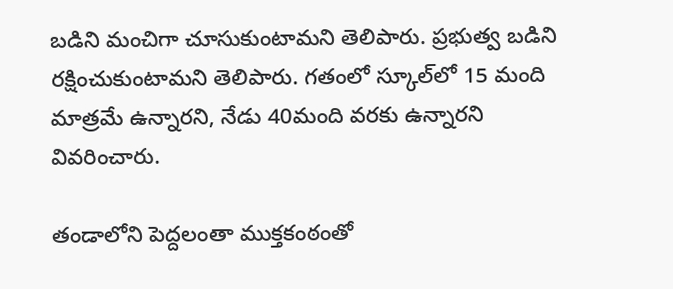బడిని మంచిగా చూసుకుంటామని తెలిపారు. ప్రభుత్వ బడిని రక్షించుకుంటామని తెలిపారు. గతంలో స్కూల్‌లో 15 మంది మాత్రమే ఉన్నారని, నేడు 40మంది వరకు ఉన్నారని వివరించారు.

తండాలోని పెద్దలంతా ముక్తకంఠంతో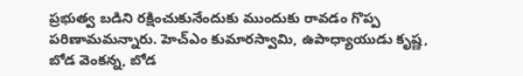ప్రభుత్వ బడిని రక్షించుకునేందుకు ముందుకు రావడం గొప్ప పరిణామమన్నారు. హెచ్‌ఎం కుమారస్వామి, ఉపాధ్యాయుడు కృష్ణ, బోడ వెంకన్న, బోడ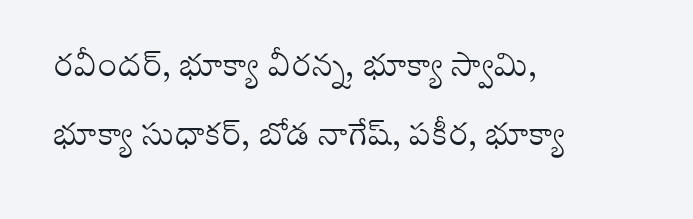రవీందర్, భూక్యా వీరన్న, భూక్యా స్వామి, భూక్యా సుధాకర్, బోడ నాగేష్, పకీర, భూక్యా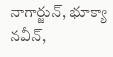నాగార్జున్, భూక్యా నవీన్,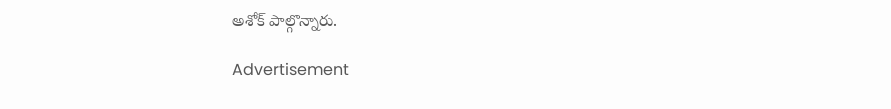అశోక్‌ పాల్గొన్నారు.

Advertisement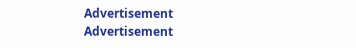Advertisement
Advertisement